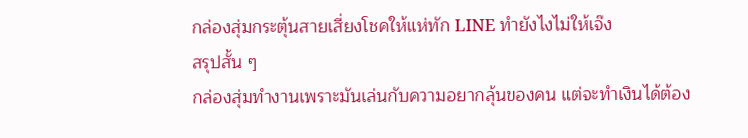กล่องสุ่มกระตุ้นสายเสี่ยงโชคให้แห่ทัก LINE ทำยังไงไม่ให้เจ๊ง
สรุปสั้น ๆ
กล่องสุ่มทำงานเพราะมันเล่นกับความอยากลุ้นของคน แต่จะทำเงินได้ต้อง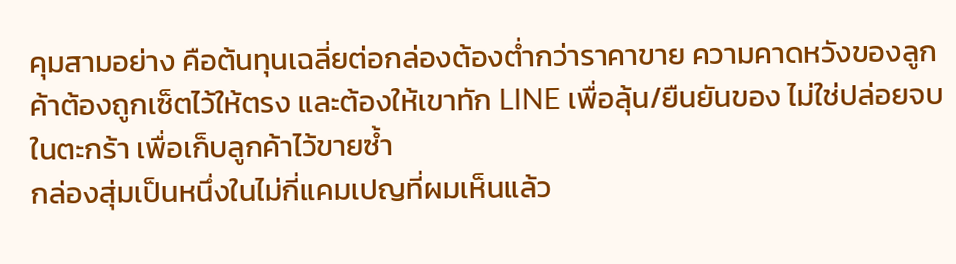คุมสามอย่าง คือต้นทุนเฉลี่ยต่อกล่องต้องต่ำกว่าราคาขาย ความคาดหวังของลูกค้าต้องถูกเซ็ตไว้ให้ตรง และต้องให้เขาทัก LINE เพื่อลุ้น/ยืนยันของ ไม่ใช่ปล่อยจบในตะกร้า เพื่อเก็บลูกค้าไว้ขายซ้ำ
กล่องสุ่มเป็นหนึ่งในไม่กี่แคมเปญที่ผมเห็นแล้ว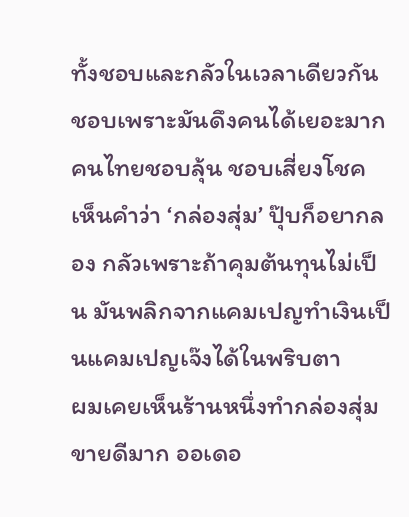ทั้งชอบและกลัวในเวลาเดียวกัน ชอบเพราะมันดึงคนได้เยอะมาก คนไทยชอบลุ้น ชอบเสี่ยงโชค เห็นคำว่า ‘กล่องสุ่ม’ ปุ๊บก็อยากลอง กลัวเพราะถ้าคุมต้นทุนไม่เป็น มันพลิกจากแคมเปญทำเงินเป็นแคมเปญเจ๊งได้ในพริบตา
ผมเคยเห็นร้านหนึ่งทำกล่องสุ่มขายดีมาก ออเดอ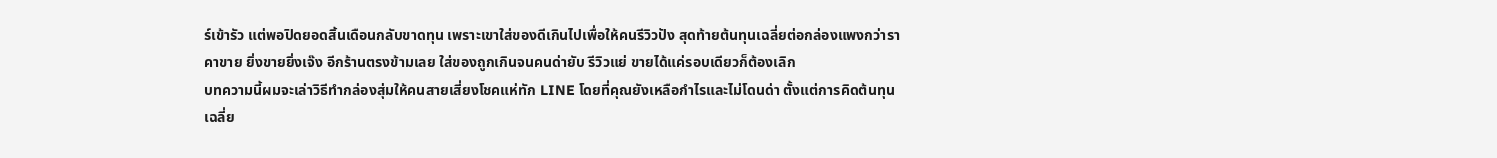ร์เข้ารัว แต่พอปิดยอดสิ้นเดือนกลับขาดทุน เพราะเขาใส่ของดีเกินไปเพื่อให้คนรีวิวปัง สุดท้ายต้นทุนเฉลี่ยต่อกล่องแพงกว่าราคาขาย ยิ่งขายยิ่งเจ๊ง อีกร้านตรงข้ามเลย ใส่ของถูกเกินจนคนด่ายับ รีวิวแย่ ขายได้แค่รอบเดียวก็ต้องเลิก
บทความนี้ผมจะเล่าวิธีทำกล่องสุ่มให้คนสายเสี่ยงโชคแห่ทัก LINE โดยที่คุณยังเหลือกำไรและไม่โดนด่า ตั้งแต่การคิดต้นทุนเฉลี่ย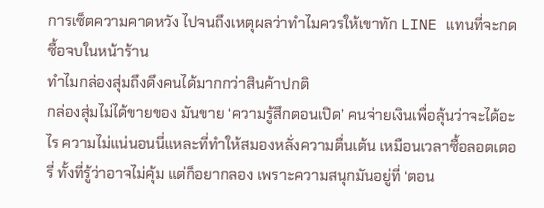การเซ็ตความคาดหวัง ไปจนถึงเหตุผลว่าทำไมควรให้เขาทัก LINE แทนที่จะกดซื้อจบในหน้าร้าน
ทำไมกล่องสุ่มถึงดึงคนได้มากกว่าสินค้าปกติ
กล่องสุ่มไม่ได้ขายของ มันขาย ‘ความรู้สึกตอนเปิด’ คนจ่ายเงินเพื่อลุ้นว่าจะได้อะไร ความไม่แน่นอนนี่แหละที่ทำให้สมองหลั่งความตื่นเต้น เหมือนเวลาซื้อลอตเตอรี่ ทั้งที่รู้ว่าอาจไม่คุ้ม แต่ก็อยากลอง เพราะความสนุกมันอยู่ที่ ‘ตอน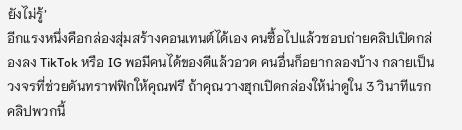ยังไม่รู้’
อีกแรงหนึ่งคือกล่องสุ่มสร้างคอนเทนต์ได้เอง คนซื้อไปแล้วชอบถ่ายคลิปเปิดกล่องลง TikTok หรือ IG พอมีคนได้ของดีแล้วอวด คนอื่นก็อยากลองบ้าง กลายเป็นวงจรที่ช่วยดันทราฟฟิกให้คุณฟรี ถ้าคุณวางฮุกเปิดกล่องให้น่าดูใน 3 วินาทีแรก คลิปพวกนี้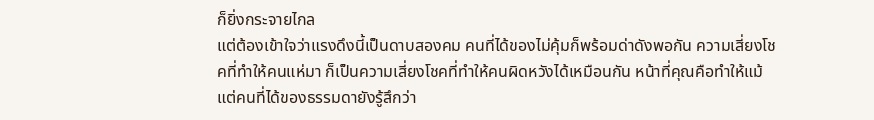ก็ยิ่งกระจายไกล
แต่ต้องเข้าใจว่าแรงดึงนี้เป็นดาบสองคม คนที่ได้ของไม่คุ้มก็พร้อมด่าดังพอกัน ความเสี่ยงโชคที่ทำให้คนแห่มา ก็เป็นความเสี่ยงโชคที่ทำให้คนผิดหวังได้เหมือนกัน หน้าที่คุณคือทำให้แม้แต่คนที่ได้ของธรรมดายังรู้สึกว่า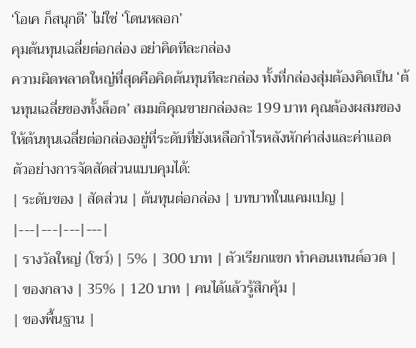‘โอเค ก็สนุกดี’ ไม่ใช่ ‘โดนหลอก’
คุมต้นทุนเฉลี่ยต่อกล่อง อย่าคิดทีละกล่อง
ความผิดพลาดใหญ่ที่สุดคือคิดต้นทุนทีละกล่อง ทั้งที่กล่องสุ่มต้องคิดเป็น ‘ต้นทุนเฉลี่ยของทั้งล็อต’ สมมติคุณขายกล่องละ 199 บาท คุณต้องผสมของให้ต้นทุนเฉลี่ยต่อกล่องอยู่ที่ระดับที่ยังเหลือกำไรหลังหักค่าส่งและค่าแอด ตัวอย่างการจัดสัดส่วนแบบคุมได้:
| ระดับของ | สัดส่วน | ต้นทุนต่อกล่อง | บทบาทในแคมเปญ |
|---|---|---|---|
| รางวัลใหญ่ (โชว์) | 5% | 300 บาท | ตัวเรียกแขก ทำคอนเทนต์อวด |
| ของกลาง | 35% | 120 บาท | คนได้แล้วรู้สึกคุ้ม |
| ของพื้นฐาน |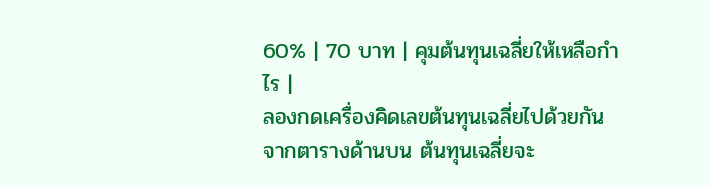60% | 70 บาท | คุมต้นทุนเฉลี่ยให้เหลือกำไร |
ลองกดเครื่องคิดเลขต้นทุนเฉลี่ยไปด้วยกัน
จากตารางด้านบน ต้นทุนเฉลี่ยจะ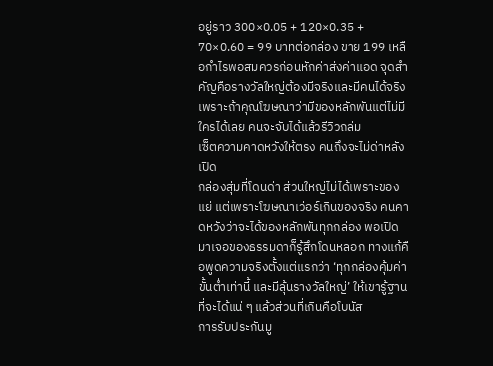อยู่ราว 300×0.05 + 120×0.35 + 70×0.60 = 99 บาทต่อกล่อง ขาย 199 เหลือกำไรพอสมควรก่อนหักค่าส่งค่าแอด จุดสำคัญคือรางวัลใหญ่ต้องมีจริงและมีคนได้จริง เพราะถ้าคุณโฆษณาว่ามีของหลักพันแต่ไม่มีใครได้เลย คนจะจับได้แล้วรีวิวถล่ม
เซ็ตความคาดหวังให้ตรง คนถึงจะไม่ด่าหลังเปิด
กล่องสุ่มที่โดนด่า ส่วนใหญ่ไม่ได้เพราะของแย่ แต่เพราะโฆษณาเว่อร์เกินของจริง คนคาดหวังว่าจะได้ของหลักพันทุกกล่อง พอเปิดมาเจอของธรรมดาก็รู้สึกโดนหลอก ทางแก้คือพูดความจริงตั้งแต่แรกว่า ‘ทุกกล่องคุ้มค่าขั้นต่ำเท่านี้ และมีลุ้นรางวัลใหญ่’ ให้เขารู้ฐานที่จะได้แน่ ๆ แล้วส่วนที่เกินคือโบนัส
การรับประกันมู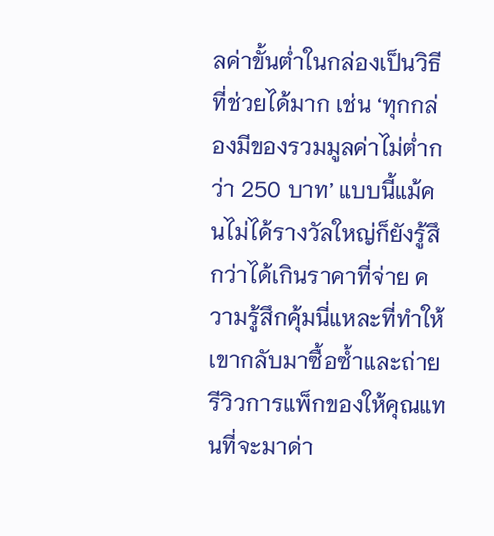ลค่าขั้นต่ำในกล่องเป็นวิธีที่ช่วยได้มาก เช่น ‘ทุกกล่องมีของรวมมูลค่าไม่ต่ำกว่า 250 บาท’ แบบนี้แม้คนไม่ได้รางวัลใหญ่ก็ยังรู้สึกว่าได้เกินราคาที่จ่าย ความรู้สึกคุ้มนี่แหละที่ทำให้เขากลับมาซื้อซ้ำและถ่ายรีวิวการแพ็กของให้คุณแทนที่จะมาด่า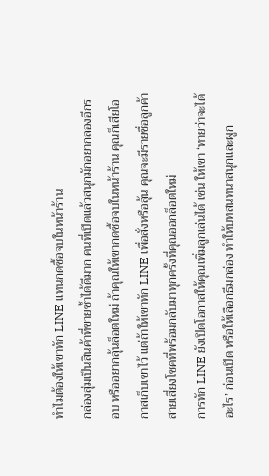ทำไมต้องให้เขาทัก LINE แทนกดซื้อจบในหน้าร้าน
กล่องสุ่มเป็นสินค้าที่ขายซ้ำได้ดีมาก คนที่เปิดแล้วสนุกมักอยากลองอีกรอบ หรืออยากลุ้นล็อตใหม่ ถ้าคุณให้เขากดซื้อจบในหน้าร้าน คุณก็เสียโอกาสเก็บเขาไว้ แต่ถ้าให้เขาทัก LINE เพื่อสั่งหรือลุ้น คุณจะมีรายชื่อลูกค้าสายเสี่ยงโชคที่พร้อมกลับมาทุกครั้งที่คุณออกล็อตใหม่
การทัก LINE ยังเปิดโอกาสให้คุณเพิ่มลูกเล่นได้ เช่น ให้เขา ‘ทายว่าจะได้อะไร’ ก่อนเปิด หรือให้เลือกธีมกล่อง ทำให้บทสนทนาสนุกและผูก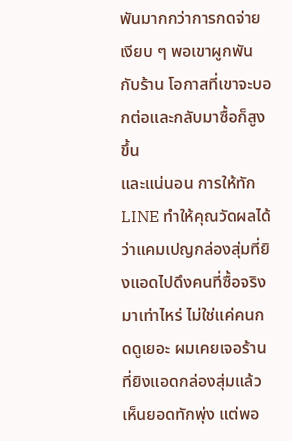พันมากกว่าการกดจ่ายเงียบ ๆ พอเขาผูกพันกับร้าน โอกาสที่เขาจะบอกต่อและกลับมาซื้อก็สูงขึ้น
และแน่นอน การให้ทัก LINE ทำให้คุณวัดผลได้ ว่าแคมเปญกล่องสุ่มที่ยิงแอดไปดึงคนที่ซื้อจริงมาเท่าไหร่ ไม่ใช่แค่คนกดดูเยอะ ผมเคยเจอร้านที่ยิงแอดกล่องสุ่มแล้วเห็นยอดทักพุ่ง แต่พอ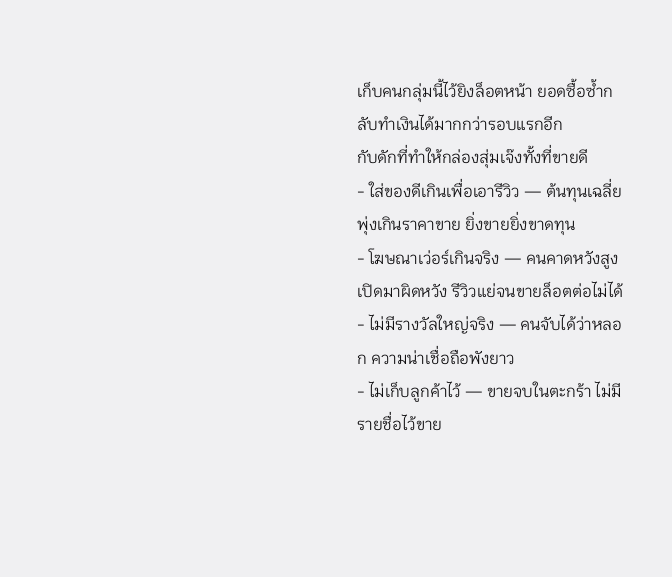เก็บคนกลุ่มนี้ไว้ยิงล็อตหน้า ยอดซื้อซ้ำกลับทำเงินได้มากกว่ารอบแรกอีก
กับดักที่ทำให้กล่องสุ่มเจ๊งทั้งที่ขายดี
- ใส่ของดีเกินเพื่อเอารีวิว — ต้นทุนเฉลี่ยพุ่งเกินราคาขาย ยิ่งขายยิ่งขาดทุน
- โฆษณาเว่อร์เกินจริง — คนคาดหวังสูง เปิดมาผิดหวัง รีวิวแย่จนขายล็อตต่อไม่ได้
- ไม่มีรางวัลใหญ่จริง — คนจับได้ว่าหลอก ความน่าเชื่อถือพังยาว
- ไม่เก็บลูกค้าไว้ — ขายจบในตะกร้า ไม่มีรายชื่อไว้ขาย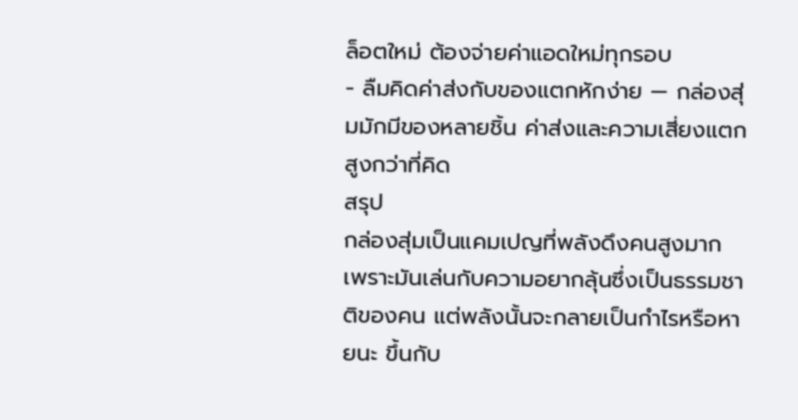ล็อตใหม่ ต้องจ่ายค่าแอดใหม่ทุกรอบ
- ลืมคิดค่าส่งกับของแตกหักง่าย — กล่องสุ่มมักมีของหลายชิ้น ค่าส่งและความเสี่ยงแตกสูงกว่าที่คิด
สรุป
กล่องสุ่มเป็นแคมเปญที่พลังดึงคนสูงมาก เพราะมันเล่นกับความอยากลุ้นซึ่งเป็นธรรมชาติของคน แต่พลังนั้นจะกลายเป็นกำไรหรือหายนะ ขึ้นกับ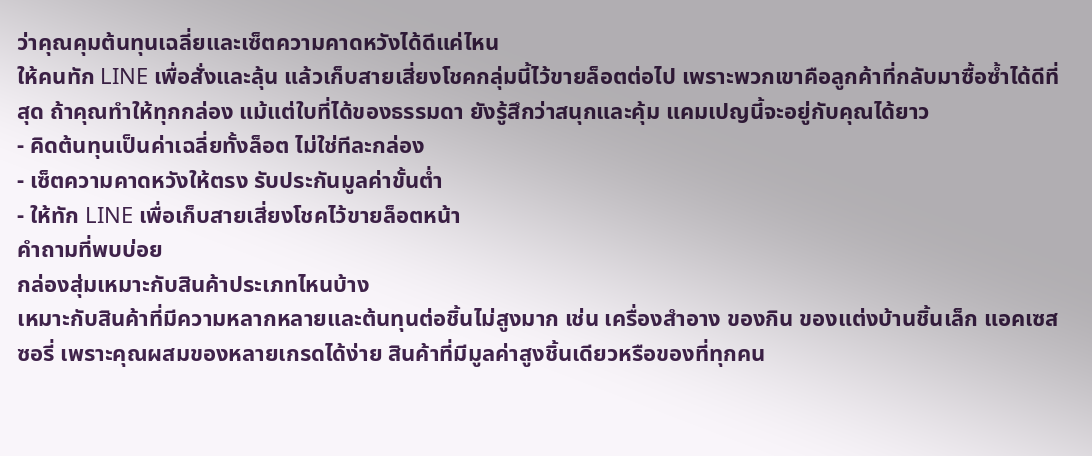ว่าคุณคุมต้นทุนเฉลี่ยและเซ็ตความคาดหวังได้ดีแค่ไหน
ให้คนทัก LINE เพื่อสั่งและลุ้น แล้วเก็บสายเสี่ยงโชคกลุ่มนี้ไว้ขายล็อตต่อไป เพราะพวกเขาคือลูกค้าที่กลับมาซื้อซ้ำได้ดีที่สุด ถ้าคุณทำให้ทุกกล่อง แม้แต่ใบที่ได้ของธรรมดา ยังรู้สึกว่าสนุกและคุ้ม แคมเปญนี้จะอยู่กับคุณได้ยาว
- คิดต้นทุนเป็นค่าเฉลี่ยทั้งล็อต ไม่ใช่ทีละกล่อง
- เซ็ตความคาดหวังให้ตรง รับประกันมูลค่าขั้นต่ำ
- ให้ทัก LINE เพื่อเก็บสายเสี่ยงโชคไว้ขายล็อตหน้า
คำถามที่พบบ่อย
กล่องสุ่มเหมาะกับสินค้าประเภทไหนบ้าง
เหมาะกับสินค้าที่มีความหลากหลายและต้นทุนต่อชิ้นไม่สูงมาก เช่น เครื่องสำอาง ของกิน ของแต่งบ้านชิ้นเล็ก แอคเซสซอรี่ เพราะคุณผสมของหลายเกรดได้ง่าย สินค้าที่มีมูลค่าสูงชิ้นเดียวหรือของที่ทุกคน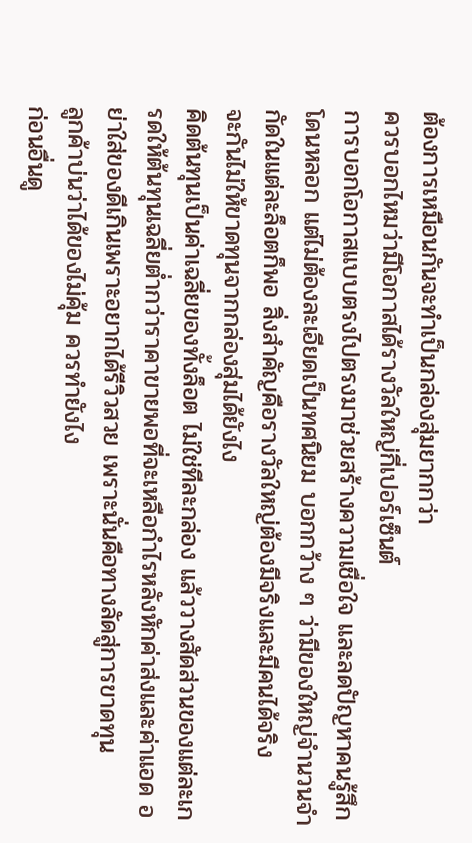ต้องการเหมือนกันจะทำเป็นกล่องสุ่มยากกว่า
ควรบอกไหมว่ามีโอกาสได้รางวัลใหญ่กี่เปอร์เซ็นต์
การบอกโอกาสแบบตรงไปตรงมาช่วยสร้างความเชื่อใจ และลดปัญหาคนรู้สึกโดนหลอก แต่ไม่ต้องละเอียดเป็นทศนิยม บอกกว้าง ๆ ว่ามีของใหญ่จำนวนจำกัดในแต่ละล็อตก็พอ สิ่งสำคัญคือรางวัลใหญ่ต้องมีจริงและมีคนได้จริง
จะกันไม่ให้ขาดทุนจากกล่องสุ่มได้ยังไง
คิดต้นทุนเป็นค่าเฉลี่ยของทั้งล็อต ไม่ใช่ทีละกล่อง แล้ววางสัดส่วนของแต่ละเกรดให้ต้นทุนเฉลี่ยต่ำกว่าราคาขายพอที่จะเหลือกำไรหลังหักค่าส่งและค่าแอด อย่าใส่ของดีเกินเพราะอยากได้รีวิวสวย เพราะนั่นคือทางลัดสู่การขาดทุน
ลูกค้าบ่นว่าได้ของไม่คุ้ม ควรทำยังไง
ก่อนอื่นดู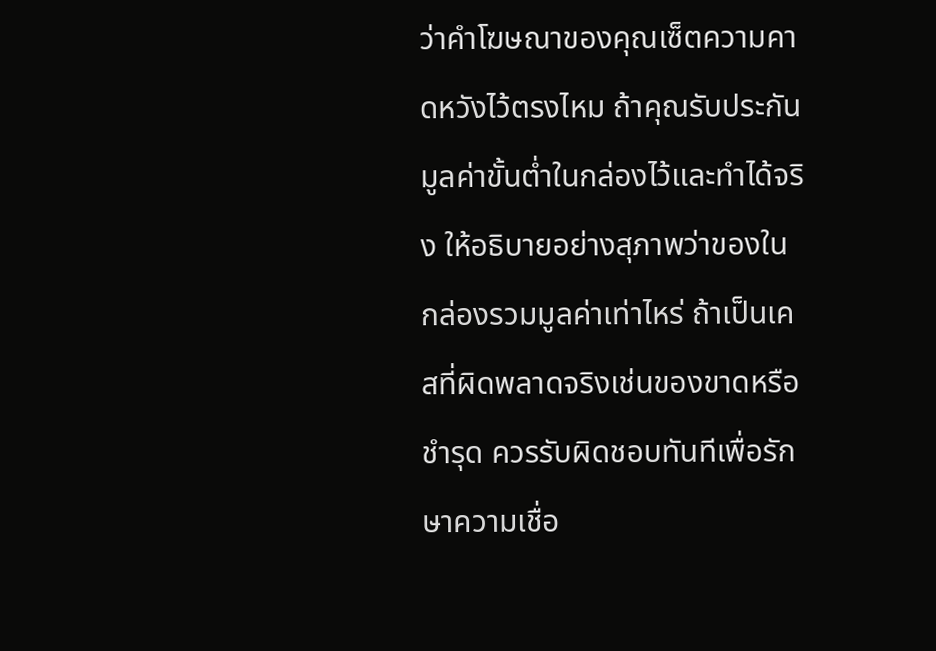ว่าคำโฆษณาของคุณเซ็ตความคาดหวังไว้ตรงไหม ถ้าคุณรับประกันมูลค่าขั้นต่ำในกล่องไว้และทำได้จริง ให้อธิบายอย่างสุภาพว่าของในกล่องรวมมูลค่าเท่าไหร่ ถ้าเป็นเคสที่ผิดพลาดจริงเช่นของขาดหรือชำรุด ควรรับผิดชอบทันทีเพื่อรักษาความเชื่อ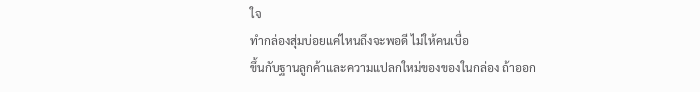ใจ
ทำกล่องสุ่มบ่อยแค่ไหนถึงจะพอดี ไม่ให้คนเบื่อ
ขึ้นกับฐานลูกค้าและความแปลกใหม่ของของในกล่อง ถ้าออก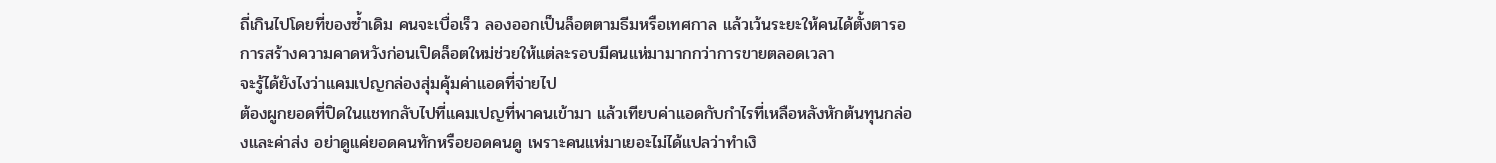ถี่เกินไปโดยที่ของซ้ำเดิม คนจะเบื่อเร็ว ลองออกเป็นล็อตตามธีมหรือเทศกาล แล้วเว้นระยะให้คนได้ตั้งตารอ การสร้างความคาดหวังก่อนเปิดล็อตใหม่ช่วยให้แต่ละรอบมีคนแห่มามากกว่าการขายตลอดเวลา
จะรู้ได้ยังไงว่าแคมเปญกล่องสุ่มคุ้มค่าแอดที่จ่ายไป
ต้องผูกยอดที่ปิดในแชทกลับไปที่แคมเปญที่พาคนเข้ามา แล้วเทียบค่าแอดกับกำไรที่เหลือหลังหักต้นทุนกล่องและค่าส่ง อย่าดูแค่ยอดคนทักหรือยอดคนดู เพราะคนแห่มาเยอะไม่ได้แปลว่าทำเงิ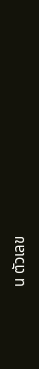น ตัวเลข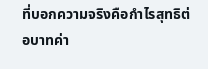ที่บอกความจริงคือกำไรสุทธิต่อบาทค่า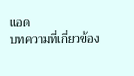แอด
บทความที่เกี่ยวข้อง